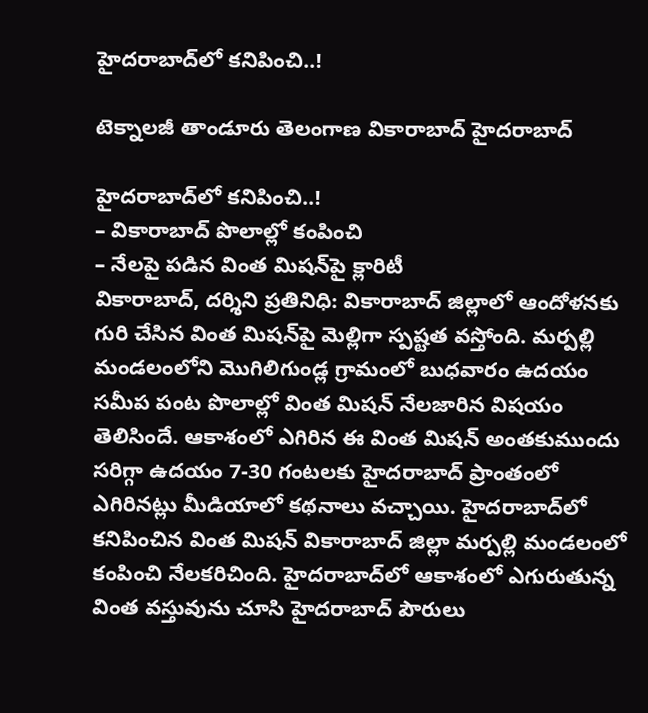హైదరాబాద్‌లో కనిపించి..!

టెక్నాలజీ తాండూరు తెలంగాణ వికారాబాద్ హైదరాబాద్

హైదరాబాద్‌లో కనిపించి..!
– వికారాబాద్‌ పొలాల్లో కంపించి
– నేలపై పడిన వింత మిషన్‌పై క్లారిటీ
వికారాబాద్‌, దర్శిని ప్రతినిధి: వికారాబాద్‌ జిల్లాలో ఆందోళనకు గురి చేసిన వింత మిషన్‌పై మెల్లిగా స్పష్టత వస్తోంది. మర్పల్లి మండలంలోని మొగిలిగుండ్ల గ్రామంలో బుధవారం ఉదయం సమీప పంట పొలాల్లో వింత మిషన్ నేలజారిన విషయం తెలిసిందే. ఆకాశంలో ఎగిరిన ఈ వింత మిషన్ అంతకుముందు సరిగ్గా ఉదయం 7-30 గంటలకు హైదరాబాద్‌ ప్రాంతంలో ఎగిరినట్లు మీడియాలో కథనాలు వచ్చాయి. హైదరాబాద్‌లో కనిపించిన వింత మిషన్‌ వికారాబాద్‌ జిల్లా మర్పల్లి మండలంలో కంపించి నేలకరిచింది. హైదరాబాద్‌లో ఆకాశంలో ఎగురుతున్న వింత వస్తువును చూసి హైదరాబాద్ పౌరులు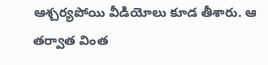ఆశ్చర్యపోయి వీడియోలు కూడ తీశారు. ఆ తర్వాత వింత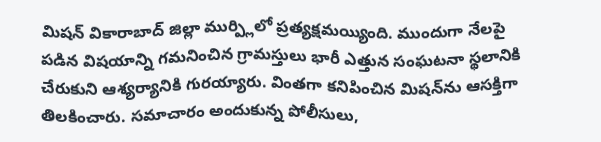మిషన్‌ వికారాబాద్‌ జిల్లా ముర్ప్లిలో ప్రత్యక్షమయ్యింది. ముందుగా నేలపై పడిన విషయాన్ని గమనించిన గ్రామస్తులు భారీ ఎత్తున సంఘటనా స్థలానికి చేరుకుని ఆశ్యర్యానికి గురయ్యారు. వింతగా కనిపించిన మిషన్‌ను ఆసక్తిగా తిలకించారు. సమాచారం అందుకున్న పోలీసులు,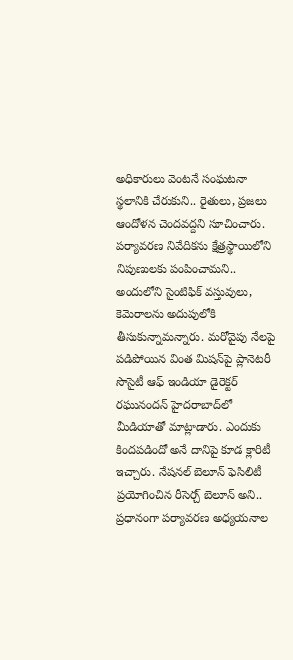అధికారులు వెంటనే సంఘటనా స్థలానికి చేరుకుని.. రైతులు, ప్రజలు ఆందోళన చెందవద్దని సూచించారు. పర్యావరణ నివేదికను క్షేత్రస్థాయిలోని నిపుణులకు పంపించామని.. అందులోని సైంటిఫిక్ వస్తువులు, కెమెరాలను అదుపులోకి తీసుకున్నామన్నారు. మరోవైపు నేలపై పడిపోయిన వింత మిషన్‌పై ప్లానెటరీ సొసైటీ ఆఫ్ ఇండియా డైరెక్టర్ రఘునందన్ హైదరాబాద్‌లో మీడియాతో మాట్లాడారు. ఎందుకు కిందపడిందో అనే దానిపై కూడ క్లారిటీ ఇచ్చారు. నేషనల్ బెలూన్ ఫెసిలిటీ ప్రయోగించిన రీసెర్చ్ బెలూన్ అని.. ప్రధానంగా పర్యావరణ అధ్యయనాల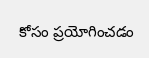కోసం ప్రయోగించడం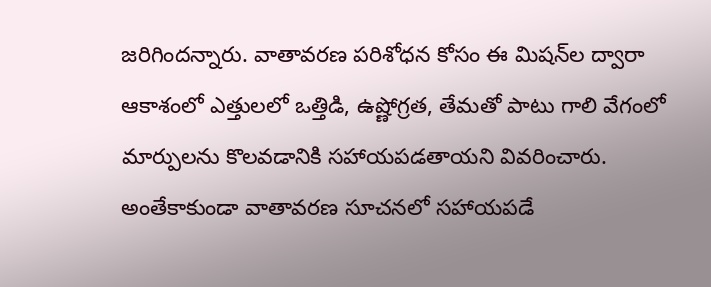జరిగిందన్నారు. వాతావరణ పరిశోధన కోసం ఈ మిషన్‌ల ద్వారా ఆకాశంలో ఎత్తులలో ఒత్తిడి, ఉష్ణోగ్రత, తేమతో పాటు గాలి వేగంలో మార్పులను కొలవడానికి సహాయపడతాయని వివరించారు. అంతేకాకుండా వాతావరణ సూచనలో సహాయపడే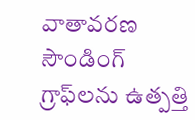వాతావరణ సౌండింగ్ గ్రాఫ్‌లను ఉత్పత్తి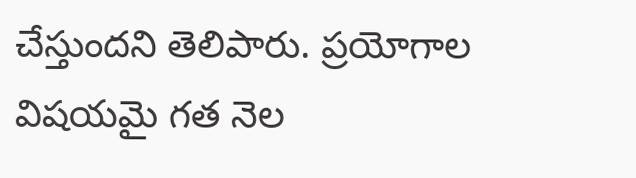చేస్తుందని తెలిపారు. ప్రయోగాల విషయమై గత నెల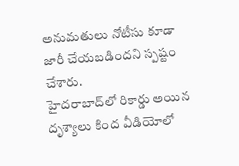అనుమతులు నోటీసు కూడా జారీ చేయబడిందని స్పష్టం చేశారు.
హైదరాబాద్‌లో రికార్డు అయిన దృశ్యాలు కింద వీడియోలో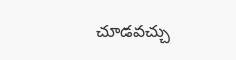చూడవచ్చు